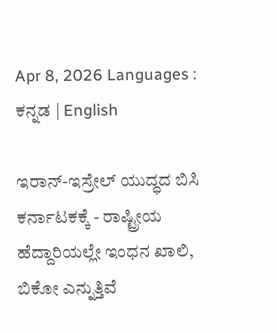Apr 8, 2026 Languages : ಕನ್ನಡ | English

ಇರಾನ್-ಇಸ್ರೇಲ್ ಯುದ್ಧದ ಬಿಸಿ ಕರ್ನಾಟಕಕ್ಕೆ - ರಾಷ್ಟ್ರೀಯ ಹೆದ್ದಾರಿಯಲ್ಲೇ ಇಂಧನ ಖಾಲಿ, ಬಿಕೋ ಎನ್ನುತ್ತಿವೆ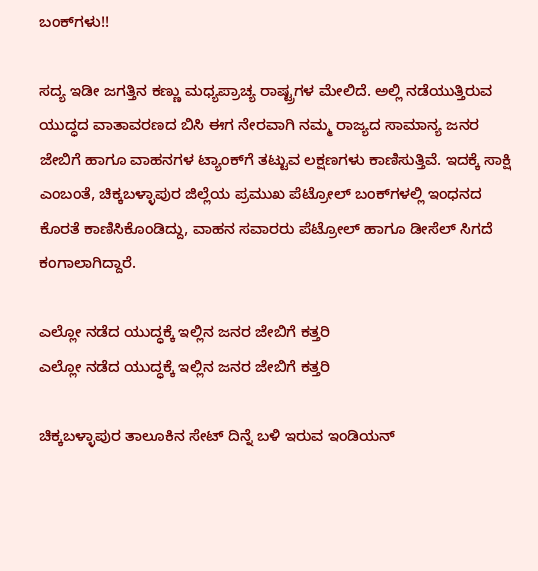ಬಂಕ್‌ಗಳು!!

ಸದ್ಯ ಇಡೀ ಜಗತ್ತಿನ ಕಣ್ಣು ಮಧ್ಯಪ್ರಾಚ್ಯ ರಾಷ್ಟ್ರಗಳ ಮೇಲಿದೆ. ಅಲ್ಲಿ ನಡೆಯುತ್ತಿರುವ ಯುದ್ಧದ ವಾತಾವರಣದ ಬಿಸಿ ಈಗ ನೇರವಾಗಿ ನಮ್ಮ ರಾಜ್ಯದ ಸಾಮಾನ್ಯ ಜನರ ಜೇಬಿಗೆ ಹಾಗೂ ವಾಹನಗಳ ಟ್ಯಾಂಕ್‌ಗೆ ತಟ್ಟುವ ಲಕ್ಷಣಗಳು ಕಾಣಿಸುತ್ತಿವೆ. ಇದಕ್ಕೆ ಸಾಕ್ಷಿ ಎಂಬಂತೆ, ಚಿಕ್ಕಬಳ್ಳಾಪುರ ಜಿಲ್ಲೆಯ ಪ್ರಮುಖ ಪೆಟ್ರೋಲ್ ಬಂಕ್‌ಗಳಲ್ಲಿ ಇಂಧನದ ಕೊರತೆ ಕಾಣಿಸಿಕೊಂಡಿದ್ದು, ವಾಹನ ಸವಾರರು ಪೆಟ್ರೋಲ್ ಹಾಗೂ ಡೀಸೆಲ್ ಸಿಗದೆ ಕಂಗಾಲಾಗಿದ್ದಾರೆ.

ಎಲ್ಲೋ ನಡೆದ ಯುದ್ಧಕ್ಕೆ ಇಲ್ಲಿನ ಜನರ ಜೇಬಿಗೆ ಕತ್ತರಿ
ಎಲ್ಲೋ ನಡೆದ ಯುದ್ಧಕ್ಕೆ ಇಲ್ಲಿನ ಜನರ ಜೇಬಿಗೆ ಕತ್ತರಿ

ಚಿಕ್ಕಬಳ್ಳಾಪುರ ತಾಲೂಕಿನ ಸೇಟ್ ದಿನ್ನೆ ಬಳಿ ಇರುವ ಇಂಡಿಯನ್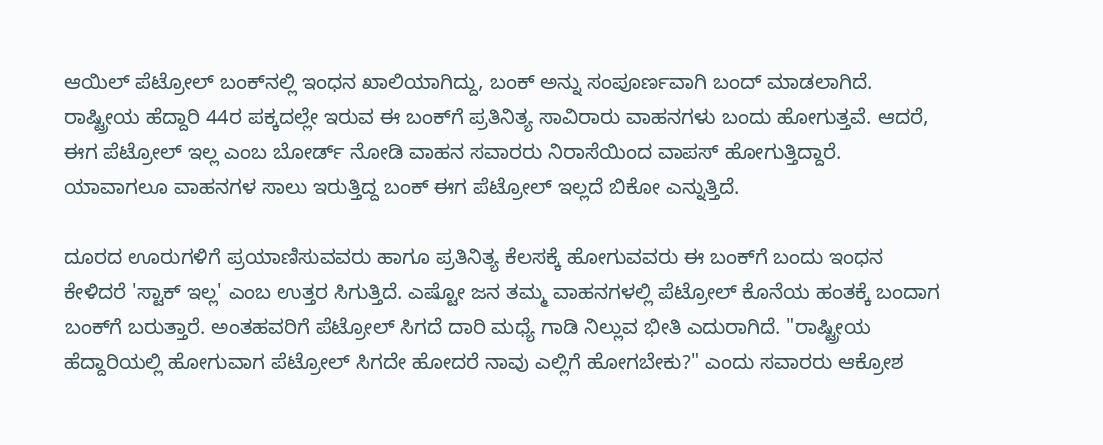ಆಯಿಲ್ ಪೆಟ್ರೋಲ್ ಬಂಕ್‌ನಲ್ಲಿ ಇಂಧನ ಖಾಲಿಯಾಗಿದ್ದು, ಬಂಕ್ ಅನ್ನು ಸಂಪೂರ್ಣವಾಗಿ ಬಂದ್ ಮಾಡಲಾಗಿದೆ. ರಾಷ್ಟ್ರೀಯ ಹೆದ್ದಾರಿ 44ರ ಪಕ್ಕದಲ್ಲೇ ಇರುವ ಈ ಬಂಕ್‌ಗೆ ಪ್ರತಿನಿತ್ಯ ಸಾವಿರಾರು ವಾಹನಗಳು ಬಂದು ಹೋಗುತ್ತವೆ. ಆದರೆ, ಈಗ ಪೆಟ್ರೋಲ್ ಇಲ್ಲ ಎಂಬ ಬೋರ್ಡ್ ನೋಡಿ ವಾಹನ ಸವಾರರು ನಿರಾಸೆಯಿಂದ ವಾಪಸ್ ಹೋಗುತ್ತಿದ್ದಾರೆ. ಯಾವಾಗಲೂ ವಾಹನಗಳ ಸಾಲು ಇರುತ್ತಿದ್ದ ಬಂಕ್ ಈಗ ಪೆಟ್ರೋಲ್ ಇಲ್ಲದೆ ಬಿಕೋ ಎನ್ನುತ್ತಿದೆ.

ದೂರದ ಊರುಗಳಿಗೆ ಪ್ರಯಾಣಿಸುವವರು ಹಾಗೂ ಪ್ರತಿನಿತ್ಯ ಕೆಲಸಕ್ಕೆ ಹೋಗುವವರು ಈ ಬಂಕ್‌ಗೆ ಬಂದು ಇಂಧನ ಕೇಳಿದರೆ 'ಸ್ಟಾಕ್ ಇಲ್ಲ' ಎಂಬ ಉತ್ತರ ಸಿಗುತ್ತಿದೆ. ಎಷ್ಟೋ ಜನ ತಮ್ಮ ವಾಹನಗಳಲ್ಲಿ ಪೆಟ್ರೋಲ್ ಕೊನೆಯ ಹಂತಕ್ಕೆ ಬಂದಾಗ ಬಂಕ್‌ಗೆ ಬರುತ್ತಾರೆ. ಅಂತಹವರಿಗೆ ಪೆಟ್ರೋಲ್ ಸಿಗದೆ ದಾರಿ ಮಧ್ಯೆ ಗಾಡಿ ನಿಲ್ಲುವ ಭೀತಿ ಎದುರಾಗಿದೆ. "ರಾಷ್ಟ್ರೀಯ ಹೆದ್ದಾರಿಯಲ್ಲಿ ಹೋಗುವಾಗ ಪೆಟ್ರೋಲ್ ಸಿಗದೇ ಹೋದರೆ ನಾವು ಎಲ್ಲಿಗೆ ಹೋಗಬೇಕು?" ಎಂದು ಸವಾರರು ಆಕ್ರೋಶ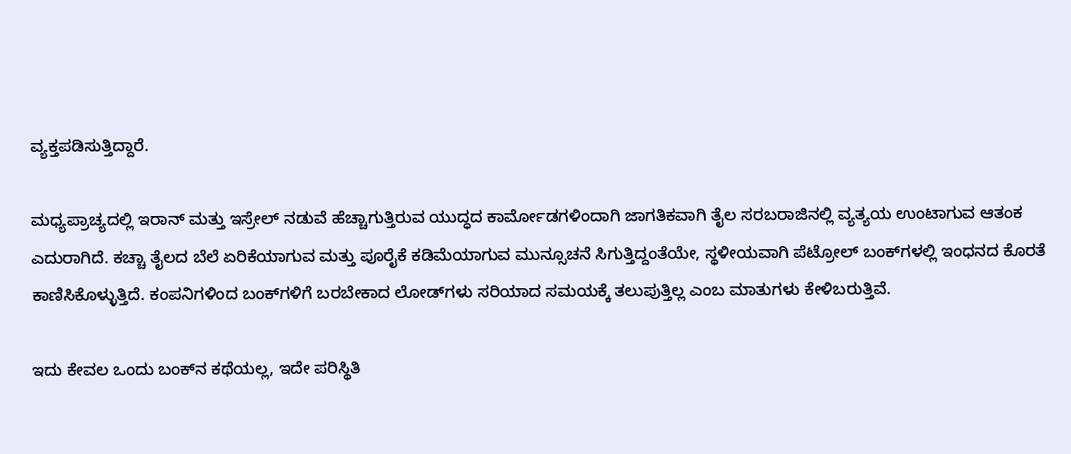ವ್ಯಕ್ತಪಡಿಸುತ್ತಿದ್ದಾರೆ.

ಮಧ್ಯಪ್ರಾಚ್ಯದಲ್ಲಿ ಇರಾನ್ ಮತ್ತು ಇಸ್ರೇಲ್ ನಡುವೆ ಹೆಚ್ಚಾಗುತ್ತಿರುವ ಯುದ್ಧದ ಕಾರ್ಮೋಡಗಳಿಂದಾಗಿ ಜಾಗತಿಕವಾಗಿ ತೈಲ ಸರಬರಾಜಿನಲ್ಲಿ ವ್ಯತ್ಯಯ ಉಂಟಾಗುವ ಆತಂಕ ಎದುರಾಗಿದೆ. ಕಚ್ಚಾ ತೈಲದ ಬೆಲೆ ಏರಿಕೆಯಾಗುವ ಮತ್ತು ಪೂರೈಕೆ ಕಡಿಮೆಯಾಗುವ ಮುನ್ಸೂಚನೆ ಸಿಗುತ್ತಿದ್ದಂತೆಯೇ, ಸ್ಥಳೀಯವಾಗಿ ಪೆಟ್ರೋಲ್ ಬಂಕ್‌ಗಳಲ್ಲಿ ಇಂಧನದ ಕೊರತೆ ಕಾಣಿಸಿಕೊಳ್ಳುತ್ತಿದೆ. ಕಂಪನಿಗಳಿಂದ ಬಂಕ್‌ಗಳಿಗೆ ಬರಬೇಕಾದ ಲೋಡ್‌ಗಳು ಸರಿಯಾದ ಸಮಯಕ್ಕೆ ತಲುಪುತ್ತಿಲ್ಲ ಎಂಬ ಮಾತುಗಳು ಕೇಳಿಬರುತ್ತಿವೆ.

ಇದು ಕೇವಲ ಒಂದು ಬಂಕ್‌ನ ಕಥೆಯಲ್ಲ, ಇದೇ ಪರಿಸ್ಥಿತಿ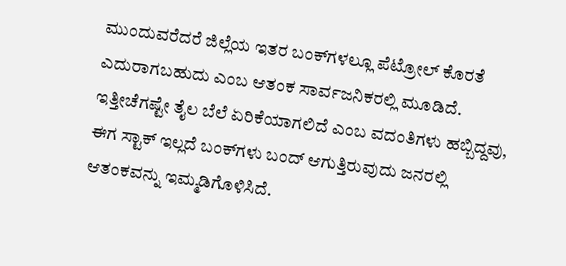ಮುಂದುವರೆದರೆ ಜಿಲ್ಲೆಯ ಇತರ ಬಂಕ್‌ಗಳಲ್ಲೂ ಪೆಟ್ರೋಲ್ ಕೊರತೆ ಎದುರಾಗಬಹುದು ಎಂಬ ಆತಂಕ ಸಾರ್ವಜನಿಕರಲ್ಲಿ ಮೂಡಿದೆ. ಇತ್ತೀಚೆಗಷ್ಟೇ ತೈಲ ಬೆಲೆ ಏರಿಕೆಯಾಗಲಿದೆ ಎಂಬ ವದಂತಿಗಳು ಹಬ್ಬಿದ್ದವು, ಈಗ ಸ್ಟಾಕ್ ಇಲ್ಲದೆ ಬಂಕ್‌ಗಳು ಬಂದ್ ಆಗುತ್ತಿರುವುದು ಜನರಲ್ಲಿ ಆತಂಕವನ್ನು ಇಮ್ಮಡಿಗೊಳಿಸಿದೆ.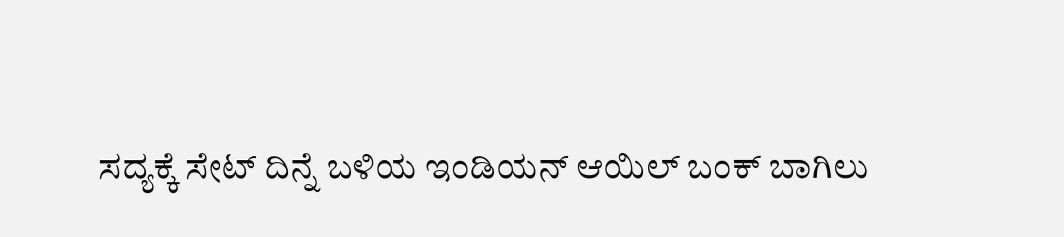ಸದ್ಯಕ್ಕೆ ಸೇಟ್ ದಿನ್ನೆ ಬಳಿಯ ಇಂಡಿಯನ್ ಆಯಿಲ್ ಬಂಕ್ ಬಾಗಿಲು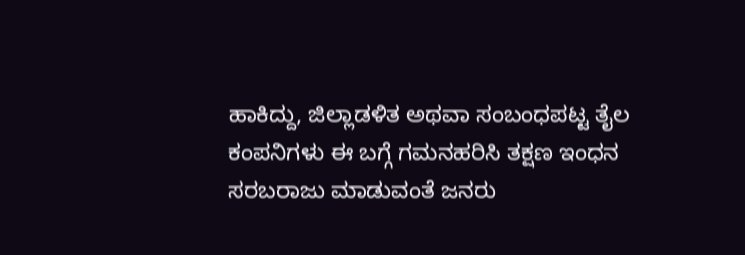ಹಾಕಿದ್ದು, ಜಿಲ್ಲಾಡಳಿತ ಅಥವಾ ಸಂಬಂಧಪಟ್ಟ ತೈಲ ಕಂಪನಿಗಳು ಈ ಬಗ್ಗೆ ಗಮನಹರಿಸಿ ತಕ್ಷಣ ಇಂಧನ ಸರಬರಾಜು ಮಾಡುವಂತೆ ಜನರು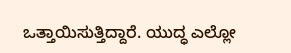ಒತ್ತಾಯಿಸುತ್ತಿದ್ದಾರೆ. ಯುದ್ಧ ಎಲ್ಲೋ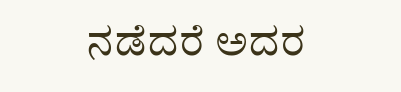ನಡೆದರೆ ಅದರ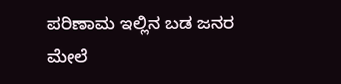ಪರಿಣಾಮ ಇಲ್ಲಿನ ಬಡ ಜನರ ಮೇಲೆ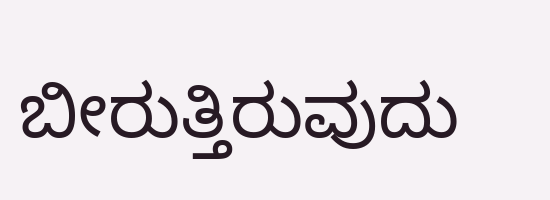ಬೀರುತ್ತಿರುವುದು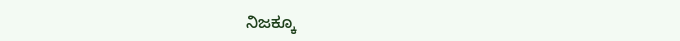ನಿಜಕ್ಕೂ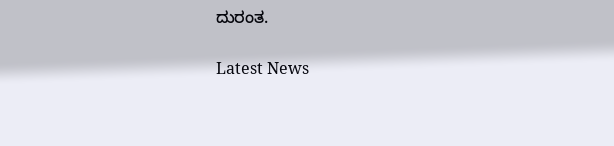ದುರಂತ.

Latest News